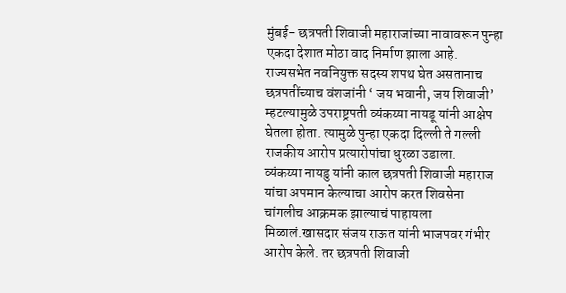मुंबई- छत्रपती शिवाजी महाराजांच्या नावावरून पुन्हा एकदा देशात मोठा वाद निर्माण झाला आहे. राज्यसभेत नवनियुक्त सदस्य शपथ घेत असतानाच छत्रपतींच्याच वंशजांनी ‘ जय भवानी, जय शिवाजी’ म्हटल्यामुळे उपराष्ट्रपती व्यंकय्या नायडू यांनी आक्षेप घेतला होता. त्यामुळे पुन्हा एकदा दिल्ली ते गल्ली राजकीय आरोप प्रत्यारोपांचा धुरळा उडाला.
व्यंकय्या नायडु यांनी काल छत्रपती शिवाजी महाराज यांचा अपमान केल्याचा आरोप करत शिवसेना चांगलीच आक्रमक झाल्याचं पाहायला मिळालं.खासदार संजय राऊत यांनी भाजपवर गंभीर आरोप केले. तर छत्रपती शिवाजी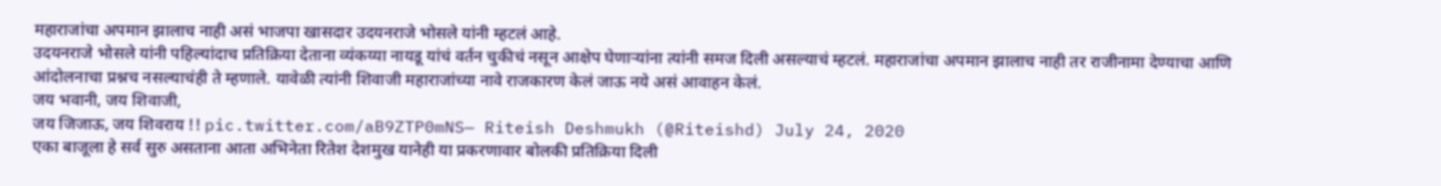महाराजांचा अपमान झालाच नाही असं भाजपा खासदार उदयनराजे भोसले यांनी म्हटलं आहे.
उदयनराजे भोसले यांनी पहिल्यांदाच प्रतिक्रिया देताना व्यंकय्या नायडू यांचं वर्तन चुकीचं नसून आक्षेप घेणाऱ्यांना त्यांनी समज दिली असल्याचं म्हटलं. महाराजांचा अपमान झालाच नाही तर राजीनामा देण्याचा आणि आंदोलनाचा प्रश्नच नसल्याचंही ते म्हणाले. यावेळी त्यांनी शिवाजी महाराजांच्या नावे राजकारण केलं जाऊ नये असं आवाहन केलं.
जय भवानी, जय शिवाजी,
जय जिजाऊ, जय शिवराय !! pic.twitter.com/aB9ZTP0mNS— Riteish Deshmukh (@Riteishd) July 24, 2020
एका बाजूला हे सर्व सुरु असताना आता अभिनेता रितेश देशमुख यानेही या प्रकरणावार बोलकी प्रतिक्रिया दिली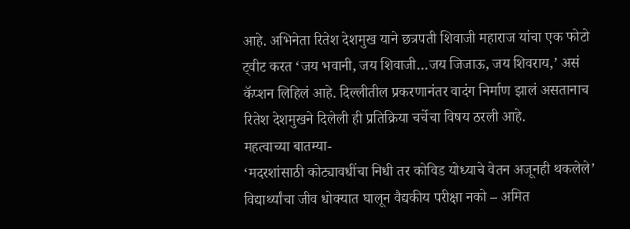आहे. अभिनेता रितेश देशमुख याने छत्रपती शिवाजी महाराज यांचा एक फोटो ट्वीट करत ‘जय भवानी, जय शिवाजी…जय जिजाऊ, जय शिवराय,’ असं कॅप्शन लिहिलं आहे. दिल्लीतील प्रकरणानंतर वादंग निर्माण झालं असतानाच रितेश देशमुखने दिलेली ही प्रतिक्रिया चर्चेचा विषय ठरली आहे.
महत्वाच्या बातम्या-
‘मदरशांसाठी कोट्यावधींचा निधी तर कोविड योध्याचे वेतन अजूनही थकलेले’
विद्यार्थ्यांचा जीव धोक्यात घालून वैद्यकीय परीक्षा नको – अमित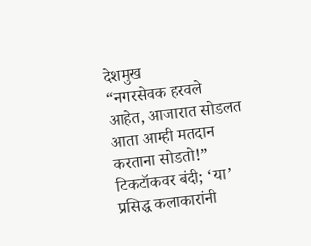देशमुख
“नगरसेवक हरवले आहेत, आजारात सोडलत आता आम्ही मतदान करताना सोडतो!”
टिकटॉकवर बंदी; ‘या’ प्रसिद्ध कलाकारांनी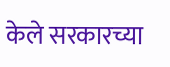केले सरकारच्या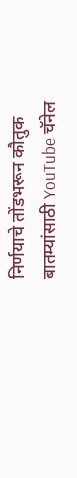निर्णयाचे तोंडभरून कौतुक
बातम्यांसाठी YouTube चॅनेल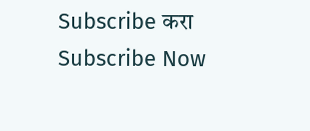Subscribe करा
Subscribe Now